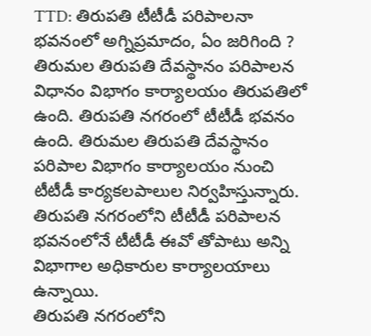TTD: తిరుపతి టీటీడీ పరిపాలనా భవనంలో అగ్నిప్రమాదం, ఏం జరిగింది ?
తిరుమల తిరుపతి దేవస్థానం పరిపాలన విధానం విభాగం కార్యాలయం తిరుపతిలో ఉంది. తిరుపతి నగరంలో టీటీడీ భవనం ఉంది. తిరుమల తిరుపతి దేవస్థానం పరిపాల విభాగం కార్యాలయం నుంచి టీటీడీ కార్యకలపాలుల నిర్వహిస్తున్నారు. తిరుపతి నగరంలోని టీటీడీ పరిపాలన భవనంలోనే టీటీడీ ఈవో తోపాటు అన్ని విభాగాల అధికారుల కార్యాలయాలు ఉన్నాయి.
తిరుపతి నగరంలోని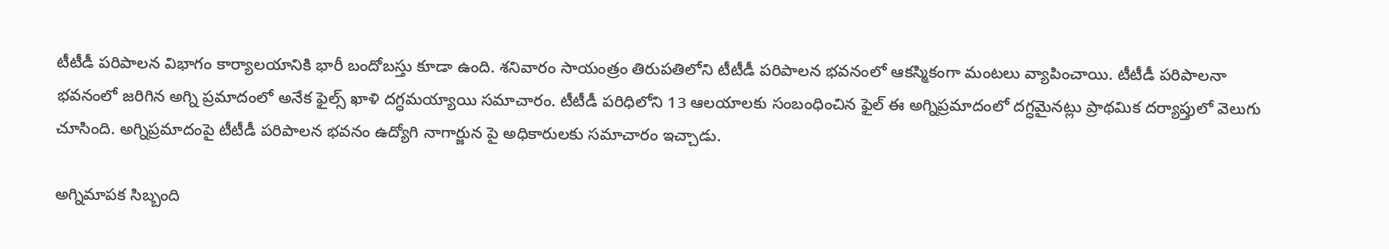టీటీడీ పరిపాలన విభాగం కార్యాలయానికి భారీ బందోబస్తు కూడా ఉంది. శనివారం సాయంత్రం తిరుపతిలోని టీటీడీ పరిపాలన భవనంలో ఆకస్మికంగా మంటలు వ్యాపించాయి. టీటీడీ పరిపాలనా భవనంలో జరిగిన అగ్ని ప్రమాదంలో అనేక ఫైల్స్ ఖాళి దగ్ధమయ్యాయి సమాచారం. టీటీడీ పరిధిలోని 13 ఆలయాలకు సంబంధించిన ఫైల్ ఈ అగ్నిప్రమాదంలో దగ్ధమైనట్లు ప్రాథమిక దర్యాప్తులో వెలుగు చూసింది. అగ్నిప్రమాదంపై టీటీడీ పరిపాలన భవనం ఉద్యోగి నాగార్జున పై అధికారులకు సమాచారం ఇచ్చాడు.

అగ్నిమాపక సిబ్బంది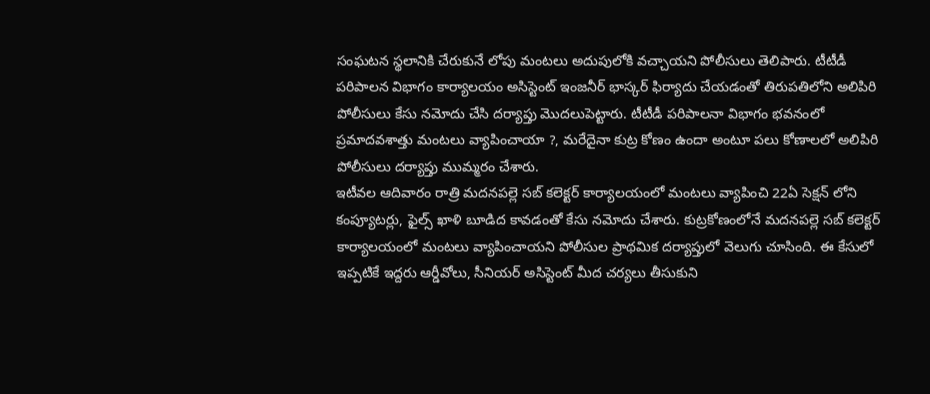సంఘటన స్థలానికి చేరుకునే లోపు మంటలు అదుపులోకి వచ్చాయని పోలీసులు తెలిపారు. టీటీడీ పరిపాలన విభాగం కార్యాలయం అసిస్టెంట్ ఇంజనీర్ భాస్కర్ ఫిర్యాదు చేయడంతో తిరుపతిలోని అలిపిరి పోలీసులు కేసు నమోదు చేసి దర్యాప్తు మొదలుపెట్టారు. టీటీడీ పరిపాలనా విభాగం భవనంలో ప్రమాదవశాత్తు మంటలు వ్యాపించాయా ?, మరేదైనా కుట్ర కోణం ఉందా అంటూ పలు కోణాలలో అలిపిరి పోలీసులు దర్యాప్తు ముమ్మరం చేశారు.
ఇటీవల ఆదివారం రాత్రి మదనపల్లె సబ్ కలెక్టర్ కార్యాలయంలో మంటలు వ్యాపించి 22ఏ సెక్షన్ లోని కంప్యూటర్లు, ఫైల్స్ ఖాళి బూడిద కావడంతో కేసు నమోదు చేశారు. కుట్రకోణంలోనే మదనపల్లె సబ్ కలెక్టర్ కార్యాలయంలో మంటలు వ్యాపించాయని పోలీసుల ప్రాథమిక దర్యాప్తులో వెలుగు చూసింది. ఈ కేసులో ఇప్పటికే ఇద్దరు ఆర్డీవోలు, సీనియర్ అసిస్టెంట్ మీద చర్యలు తీసుకుని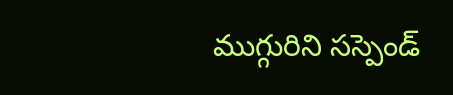ముగ్గురిని సస్పెండ్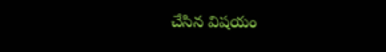చేసిన విషయం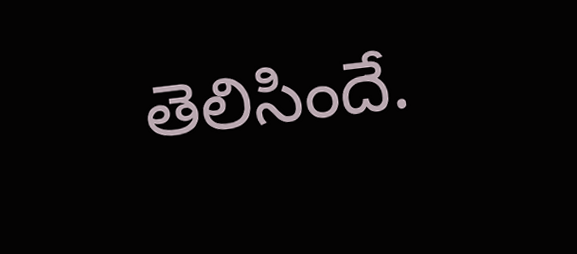తెలిసిందే.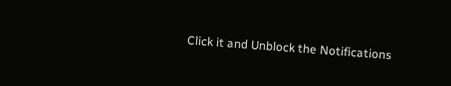Click it and Unblock the Notifications